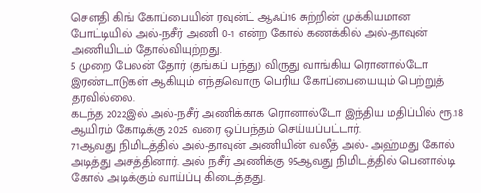சௌதி கிங் கோப்பையின் ரவுன்ட் ஆஃப்16 சுற்றின் முக்கியமான போட்டியில் அல்-நசீர் அணி 0-1 என்ற கோல் கணக்கில் அல்-தாவுன் அணியிடம் தோல்வியுற்றது.
5 முறை பேலன் தோர் (தங்கப் பந்து) விருது வாங்கிய ரொனால்டோ இரண்டாடுகள் ஆகியும் எந்தவொரு பெரிய கோப்பையையும் பெற்றுத் தரவில்லை.
கடந்த 2022இல் அல்-நசீர் அணிக்காக ரொனால்டோ இந்திய மதிப்பில் ரூ.18 ஆயிரம் கோடிக்கு 2025 வரை ஒப்பந்தம் செய்யப்பட்டார்.
71ஆவது நிமிடத்தில் அல்-தாவுன் அணியின் வலீத் அல்- அஹ்மது கோல் அடித்து அசத்தினார். அல் நசீர் அணிக்கு 95ஆவது நிமிடத்தில் பெனால்டி கோல் அடிக்கும் வாய்ப்பு கிடைத்தது.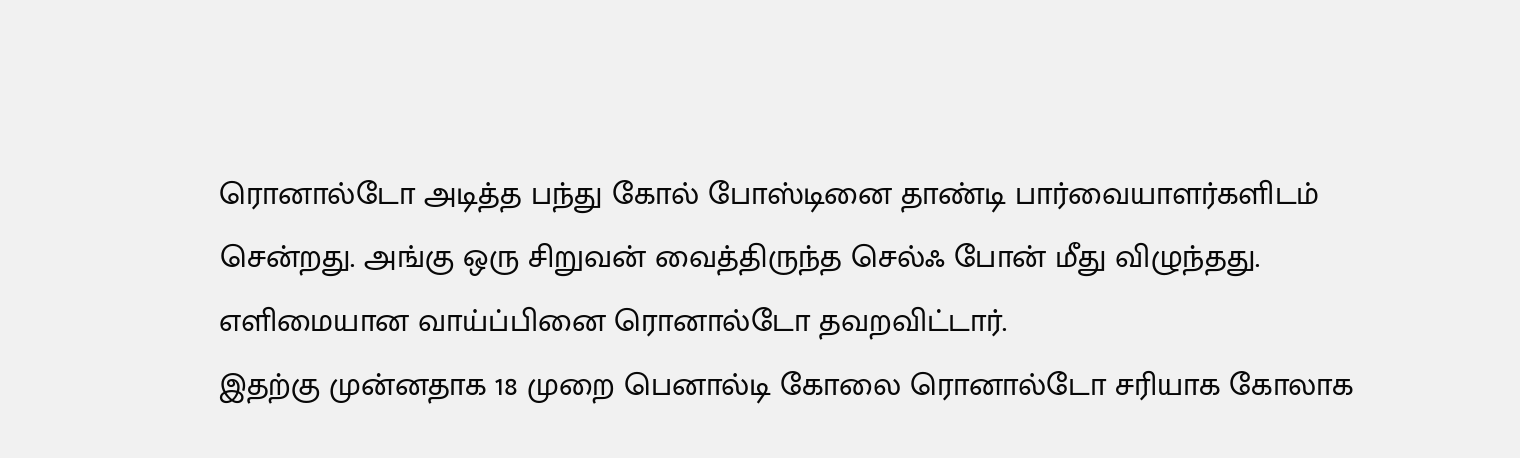ரொனால்டோ அடித்த பந்து கோல் போஸ்டினை தாண்டி பார்வையாளர்களிடம் சென்றது. அங்கு ஒரு சிறுவன் வைத்திருந்த செல்ஃ போன் மீது விழுந்தது. எளிமையான வாய்ப்பினை ரொனால்டோ தவறவிட்டார்.
இதற்கு முன்னதாக 18 முறை பெனால்டி கோலை ரொனால்டோ சரியாக கோலாக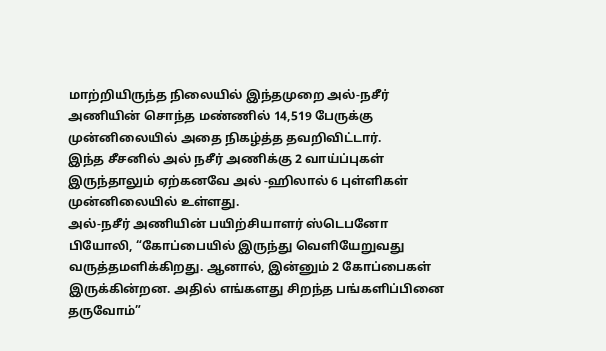மாற்றியிருந்த நிலையில் இந்தமுறை அல்-நசீர் அணியின் சொந்த மண்ணில் 14,519 பேருக்கு முன்னிலையில் அதை நிகழ்த்த தவறிவிட்டார்.
இந்த சீசனில் அல் நசீர் அணிக்கு 2 வாய்ப்புகள் இருந்தாலும் ஏற்கனவே அல் -ஹிலால் 6 புள்ளிகள் முன்னிலையில் உள்ளது.
அல்-நசீர் அணியின் பயிற்சியாளர் ஸ்டெபனோ பியோலி, “கோப்பையில் இருந்து வெளியேறுவது வருத்தமளிக்கிறது. ஆனால், இன்னும் 2 கோப்பைகள் இருக்கின்றன. அதில் எங்களது சிறந்த பங்களிப்பினை தருவோம்”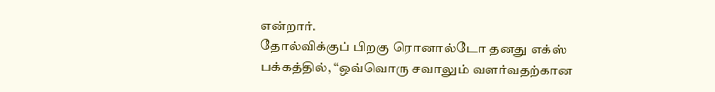என்றார்.
தோல்விக்குப் பிறகு ரொனால்டோ தனது எக்ஸ் பக்கத்தில், “ஒவ்வொரு சவாலும் வளர்வதற்கான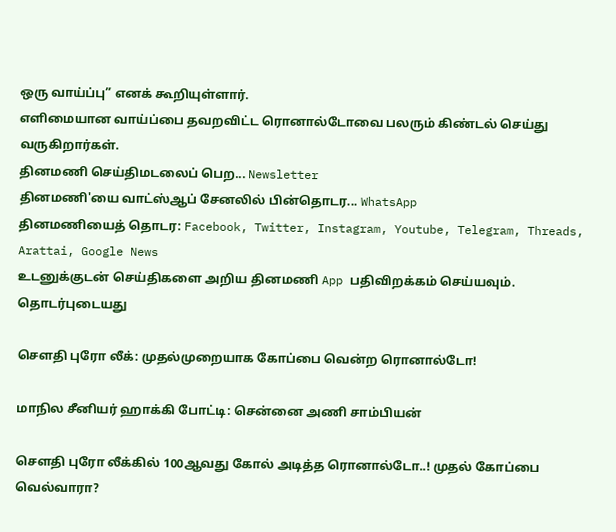ஒரு வாய்ப்பு” எனக் கூறியுள்ளார்.
எளிமையான வாய்ப்பை தவறவிட்ட ரொனால்டோவை பலரும் கிண்டல் செய்து வருகிறார்கள்.
தினமணி செய்திமடலைப் பெற... Newsletter
தினமணி'யை வாட்ஸ்ஆப் சேனலில் பின்தொடர... WhatsApp
தினமணியைத் தொடர: Facebook, Twitter, Instagram, Youtube, Telegram, Threads, Arattai, Google News
உடனுக்குடன் செய்திகளை அறிய தினமணி App பதிவிறக்கம் செய்யவும்.
தொடர்புடையது

சௌதி புரோ லீக்: முதல்முறையாக கோப்பை வென்ற ரொனால்டோ!

மாநில சீனியர் ஹாக்கி போட்டி: சென்னை அணி சாம்பியன்

சௌதி புரோ லீக்கில் 100ஆவது கோல் அடித்த ரொனால்டோ..! முதல் கோப்பை வெல்வாரா?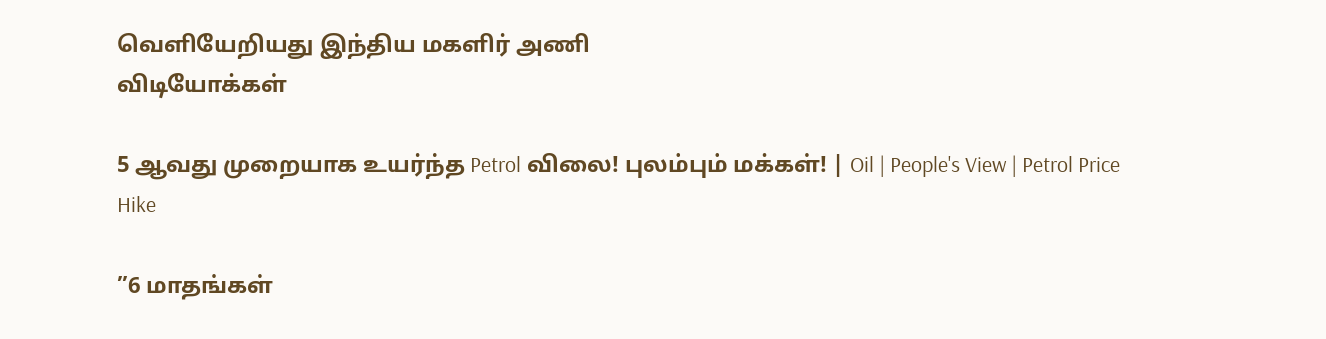வெளியேறியது இந்திய மகளிர் அணி
விடியோக்கள்

5 ஆவது முறையாக உயர்ந்த Petrol விலை! புலம்பும் மக்கள்! | Oil | People's View | Petrol Price Hike

”6 மாதங்கள்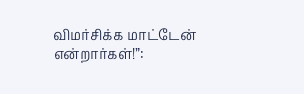விமர்சிக்க மாட்டேன் என்றார்கள்!”: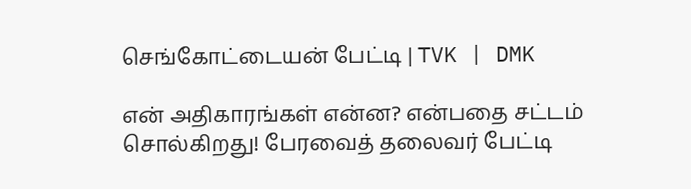செங்கோட்டையன் பேட்டி | TVK | DMK

என் அதிகாரங்கள் என்ன? என்பதை சட்டம் சொல்கிறது! பேரவைத் தலைவர் பேட்டி